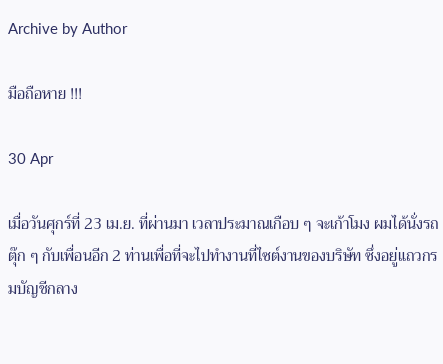Archive by Author

มือถือหาย !!!

30 Apr

เมื่อวันศุกร์ที่ 23 เม.ย. ที่ผ่านมา เวลาประมาณเกือบ ๆ จะเก้าโมง ผมได้นั่งรถตุ๊ก ๆ กับเพื่อนอีก 2 ท่านเพื่อที่จะไปทำงานที่ไซต์งานของบริษัท ซึ่งอยู่แถวกรมบัญชีกลาง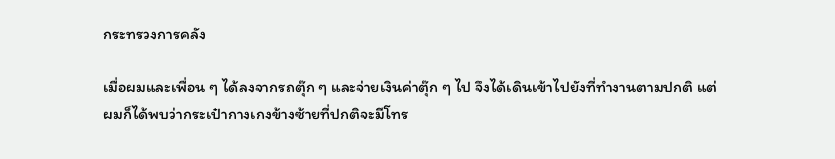กระทรวงการคลัง

เมื่อผมและเพื่อน ๆ ได้ลงจากรถตุ๊ก ๆ และจ่ายเงินค่าตุ๊ก ๆ ไป จึงได้เดินเข้าไปยังที่ทำงานตามปกติ แต่ผมก็ได้พบว่ากระเป๋ากางเกงข้างซ้ายที่ปกติจะมีโทร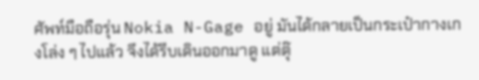ศัพท์มือถือรุ่น Nokia N-Gage อยู่ มันได้กลายเป็นกระเป๋ากางเกงโล่ง ๆ ไปแล้ว จึงได้รีบเดินออกมาดู แต่ตุ๊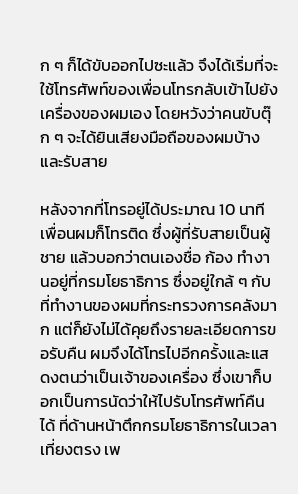ก ๆ ก็ได้ขับออกไปซะแล้ว จึงได้เริ่มที่จะใช้โทรศัพท์ของเพื่อนโทรกลับเข้าไปยังเครื่องของผมเอง โดยหวังว่าคนขับตุ๊ก ๆ จะได้ยินเสียงมือถือของผมบ้างและรับสาย

หลังจากที่โทรอยู่ได้ประมาณ 10 นาที เพื่อนผมก็โทรติด ซึ่งผู้ที่รับสายเป็นผู้ชาย แล้วบอกว่าตนเองชื่อ ก้อง ทำงานอยู่ที่กรมโยธาธิการ ซึ่งอยู่ใกล้ ๆ กับที่ทำงานของผมที่กระทรวงการคลังมาก แต่ก็ยังไม่ได้คุยถึงรายละเอียดการขอรับคืน ผมจึงได้โทรไปอีกครั้งและแสดงตนว่าเป็นเจ้าของเครื่อง ซึ่งเขาก็บอกเป็นการนัดว่าให้ไปรับโทรศัพท์คืนได้ ที่ด้านหน้าตึกกรมโยธาธิการในเวลาเที่ยงตรง เพ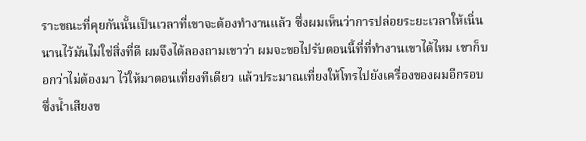ราะขณะที่คุยกันนั้นเป็นเวลาที่เขาจะต้องทำงานแล้ว ซึ่งผมเห็นว่าการปล่อยระยะเวลาให้เนิ่นนานไว้มันไม่ใช่สิ่งที่ดี ผมจึงได้ลองถามเขาว่า ผมจะขอไปรับตอนนี้ที่ที่ทำงานเขาได้ไหม เขาก็บอกว่าไม่ต้องมา ไว้ให้มาตอนเที่ยงทีเดียว แล้วประมาณเที่ยงให้โทรไปยังเครื่องของผมอีกรอบ ซึ่งน้ำเสียงข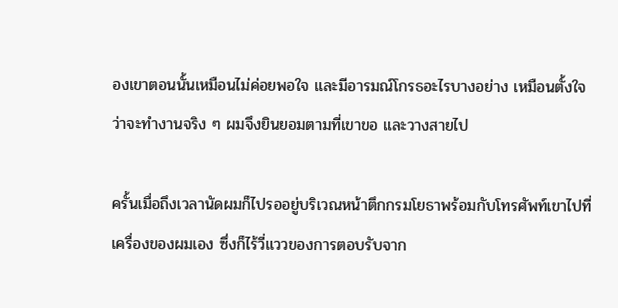องเขาตอนนั้นเหมือนไม่ค่อยพอใจ และมีอารมณ์โกรธอะไรบางอย่าง เหมือนตั้งใจว่าจะทำงานจริง ๆ ผมจึงยินยอมตามที่เขาขอ และวางสายไป

ครั้นเมื่อถึงเวลานัดผมก็ไปรออยู่บริเวณหน้าตึกกรมโยธาพร้อมกับโทรศัพท์เขาไปที่เครื่องของผมเอง ซึ่งก็ไร้วี่แววของการตอบรับจาก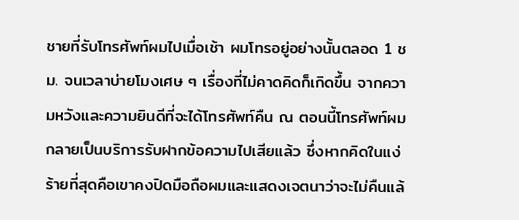ชายที่รับโทรศัพท์ผมไปเมื่อเช้า ผมโทรอยู่อย่างนั้นตลอด 1 ชม. จนเวลาบ่ายโมงเศษ ๆ เรื่องที่ไม่คาดคิดก็เกิดขึ้น จากความหวังและความยินดีที่จะได้โทรศัพท์คืน ณ ตอนนี้โทรศัพท์ผมกลายเป็นบริการรับฝากข้อความไปเสียแล้ว ซึ่งหากคิดในแง่ร้ายที่สุดคือเขาคงปิดมือถือผมและแสดงเจตนาว่าจะไม่คืนแล้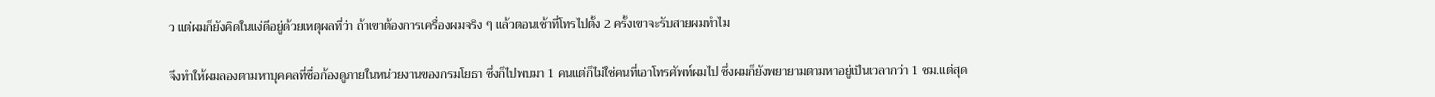ว แต่ผมก็ยังคิดในแง่ดีอยู่ด้วยเหตุผลที่ว่า ถ้าเขาต้องการเครื่องผมจริง ๆ แล้วตอนเช้าที่โทรไปตั้ง 2 ครั้งเขาจะรับสายผมทำไม

จึงทำให้ผมลองตามหาบุคคลที่ชื่อก้องดูภายในหน่วยงานของกรมโยธา ซึ่งก็ไปพบมา 1 คนแต่ก็ไม่ใช่คนที่เอาโทรศัพท์ผมไป ซึ่งผมก็ยังพยายามตามหาอยู่เป็นเวลากว่า 1 ชม.แต่สุด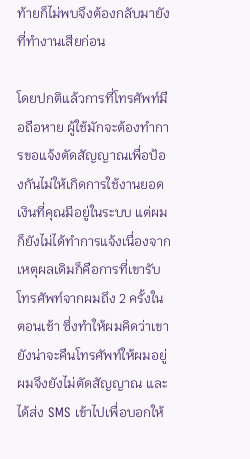ท้ายก็ไม่พบจึงต้องกลับมายังที่ทำงานเสียก่อน

โดยปกติแล้วการที่โทรศัพท์มือถือหาย ผู้ใช้มักจะต้องทำการขอแจ้งตัดสัญญาณเพื่อป้องกันไม่ให้เกิดการใช้งานยอดเงินที่คุณมีอยู่ในระบบ แต่ผมก็ยังไม่ได้ทำการแจ้งเนื่องจากเหตุผลเดิมก็คือการที่เขารับโทรศัพท์จากผมถึง 2 ครั้งในตอนเช้า ซึ่งทำให้ผมคิดว่าเขายังน่าจะคืนโทรศัพท์ให้ผมอยู่ ผมจึงยังไม่ตัดสัญญาณ และได้ส่ง SMS เข้าไปเพื่อบอกให้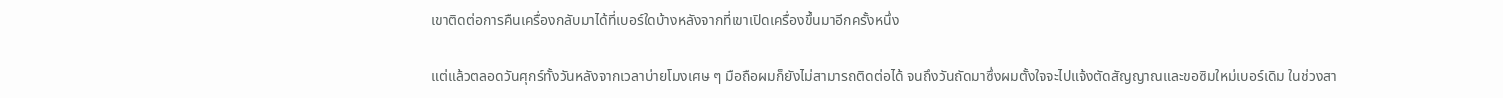เขาติดต่อการคืนเครื่องกลับมาได้ที่เบอร์ใดบ้างหลังจากที่เขาเปิดเครื่องขึ้นมาอีกครั้งหนึ่ง

แต่แล้วตลอดวันศุกร์ทั้งวันหลังจากเวลาบ่ายโมงเศษ ๆ มือถือผมก็ยังไม่สามารถติดต่อได้ จนถึงวันถัดมาซึ่งผมตั้งใจจะไปแจ้งตัดสัญญาณและขอซิมใหม่เบอร์เดิม ในช่วงสา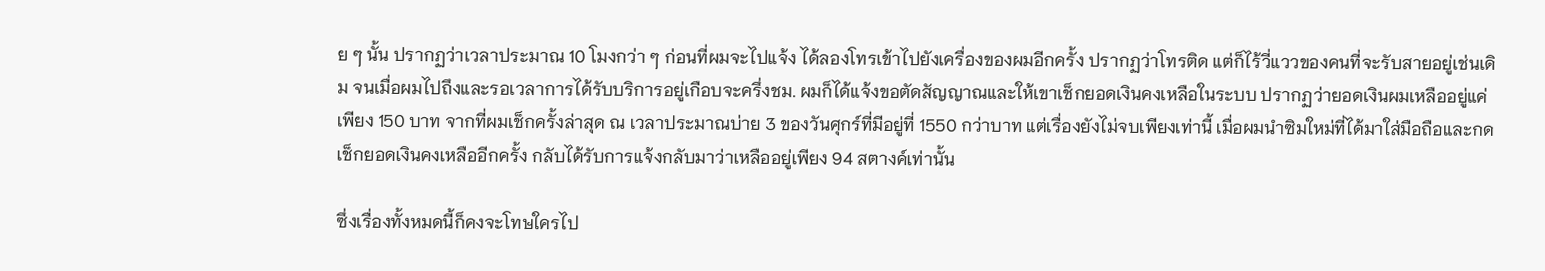ย ๆ นั้น ปรากฏว่าเวลาประมาณ 10 โมงกว่า ๆ ก่อนที่ผมจะไปแจ้ง ได้ลองโทรเข้าไปยังเครื่องของผมอีกครั้ง ปรากฏว่าโทรติด แต่ก็ไร้วี่แววของคนที่จะรับสายอยู่เช่นเดิม จนเมื่อผมไปถึงและรอเวลาการได้รับบริการอยู่เกือบจะครึ่งชม. ผมก็ได้แจ้งขอตัดสัญญาณและให้เขาเช็กยอดเงินคงเหลือในระบบ ปรากฏว่ายอดเงินผมเหลืออยู่แค่เพียง 150 บาท จากที่ผมเช็กครั้งล่าสุด ณ เวลาประมาณบ่าย 3 ของวันศุกร์ที่มีอยู่ที่ 1550 กว่าบาท แต่เรื่องยังไม่จบเพียงเท่านี้ เมื่อผมนำซิมใหม่ที่ได้มาใส่มือถือและกดเช็กยอดเงินคงเหลืออีกครั้ง กลับได้รับการแจ้งกลับมาว่าเหลืออยู่เพียง 94 สตางค์เท่านั้น

ซึ่งเรื่องทั้งหมดนี้ก็คงจะโทษใครไป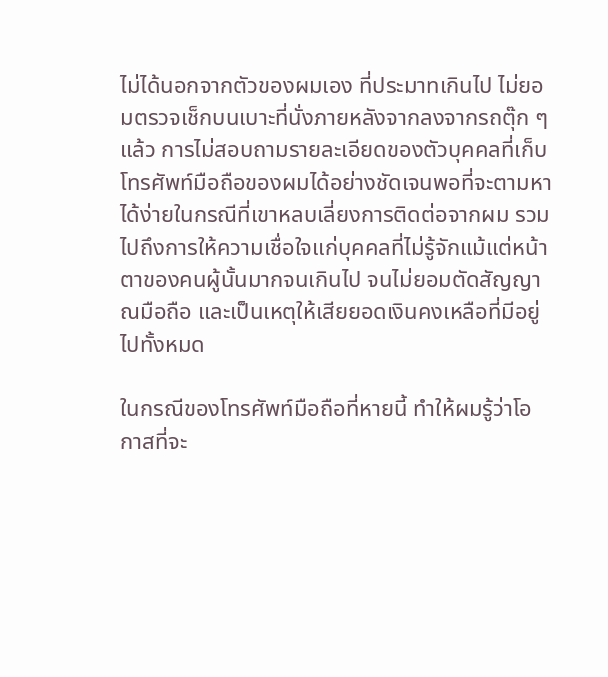ไม่ได้นอกจากตัวของผมเอง ที่ประมาทเกินไป ไม่ยอมตรวจเช็กบนเบาะที่นั่งภายหลังจากลงจากรถตุ๊ก ๆ แล้ว การไม่สอบถามรายละเอียดของตัวบุคคลที่เก็บโทรศัพท์มือถือของผมได้อย่างชัดเจนพอที่จะตามหาได้ง่ายในกรณีที่เขาหลบเลี่ยงการติดต่อจากผม รวมไปถึงการให้ความเชื่อใจแก่บุคคลที่ไม่รู้จักแม้แต่หน้าตาของคนผู้นั้นมากจนเกินไป จนไม่ยอมตัดสัญญาณมือถือ และเป็นเหตุให้เสียยอดเงินคงเหลือที่มีอยู่ไปทั้งหมด

ในกรณีของโทรศัพท์มือถือที่หายนี้ ทำให้ผมรู้ว่าโอกาสที่จะ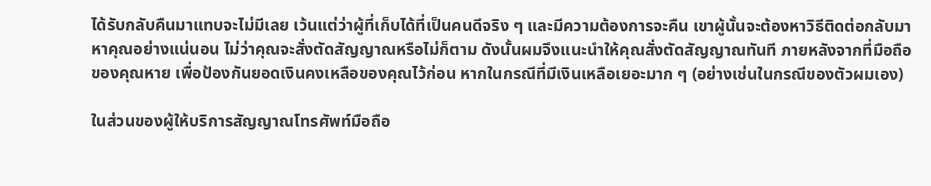ได้รับกลับคืนมาแทบจะไม่มีเลย เว้นแต่ว่าผู้ที่เก็บได้ที่เป็นคนดีจริง ๆ และมีความต้องการจะคืน เขาผู้นั้นจะต้องหาวิธีติดต่อกลับมาหาคุณอย่างแน่นอน ไม่ว่าคุณจะสั่งตัดสัญญาณหรือไม่ก็ตาม ดังนั้นผมจึงแนะนำให้คุณสั่งตัดสัญญาณทันที ภายหลังจากที่มือถือของคุณหาย เพื่อป้องกันยอดเงินคงเหลือของคุณไว้ก่อน หากในกรณีที่มีเงินเหลือเยอะมาก ๆ (อย่างเช่นในกรณีของตัวผมเอง)

ในส่วนของผู้ให้บริการสัญญาณโทรศัพท์มือถือ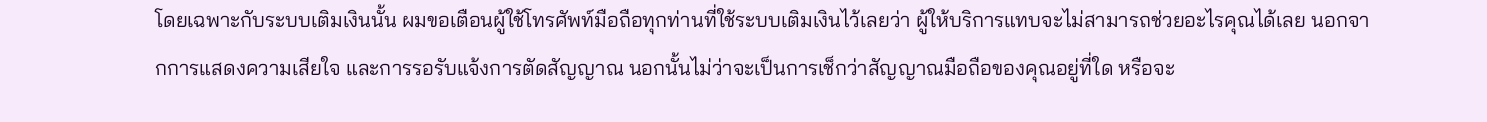โดยเฉพาะกับระบบเติมเงินนั้น ผมขอเตือนผู้ใช้โทรศัพท์มือถือทุกท่านที่ใช้ระบบเติมเงินไว้เลยว่า ผู้ให้บริการแทบจะไม่สามารถช่วยอะไรคุณได้เลย นอกจากการแสดงความเสียใจ และการรอรับแจ้งการตัดสัญญาณ นอกนั้นไม่ว่าจะเป็นการเช็กว่าสัญญาณมือถือของคุณอยู่ที่ใด หรือจะ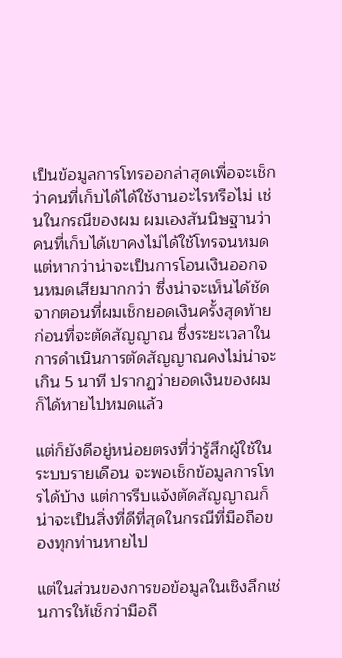เป็นข้อมูลการโทรออกล่าสุดเพื่อจะเช็กว่าคนที่เก็บได้ได้ใช้งานอะไรหรือไม่ เช่นในกรณีของผม ผมเองสันนิษฐานว่าคนที่เก็บได้เขาคงไม่ได้ใช้โทรจนหมด แต่หากว่าน่าจะเป็นการโอนเงินออกจนหมดเสียมากกว่า ซึ่งน่าจะเห็นได้ชัดจากตอนที่ผมเช็กยอดเงินครั้งสุดท้ายก่อนที่จะตัดสัญญาณ ซึ่งระยะเวลาในการดำเนินการตัดสัญญาณคงไม่น่าจะเกิน 5 นาที ปรากฏว่ายอดเงินของผมก็ได้หายไปหมดแล้ว

แต่ก็ยังดีอยู่หน่อยตรงที่ว่ารู้สึกผู้ใช้ในระบบรายเดือน จะพอเช็กข้อมูลการโทรได้บ้าง แต่การรีบแจ้งตัดสัญญาณก็น่าจะเป็นสิ่งที่ดีที่สุดในกรณีที่มือถือของทุกท่านหายไป

แต่ในส่วนของการขอข้อมูลในเชิงลึกเช่นการให้เช็กว่ามือถื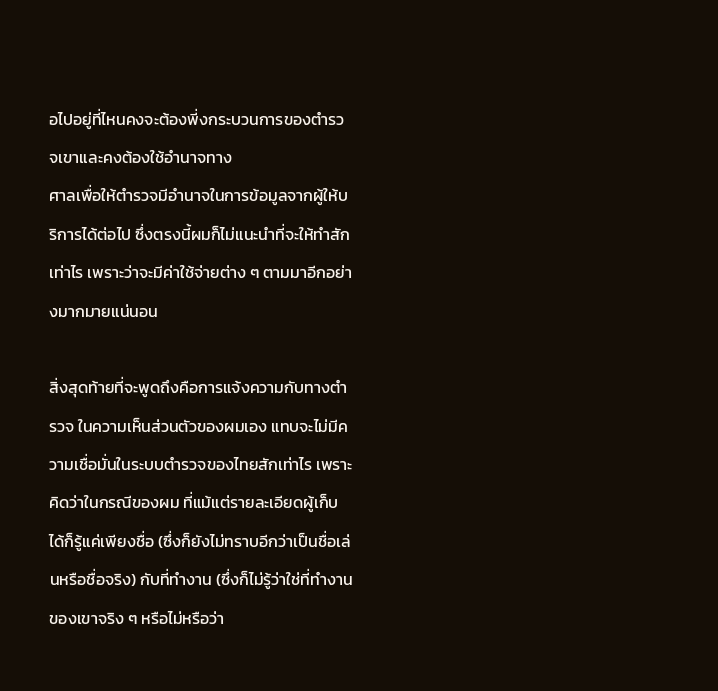อไปอยู่ที่ไหนคงจะต้องพี่งกระบวนการของตำรวจเขาและคงต้องใช้อำนาจทาง
ศาลเพื่อให้ตำรวจมีอำนาจในการข้อมูลจากผู้ให้บริการได้ต่อไป ซึ่งตรงนี้ผมก็ไม่แนะนำที่จะให้ทำสักเท่าไร เพราะว่าจะมีค่าใช้จ่ายต่าง ๆ ตามมาอีกอย่างมากมายแน่นอน

สิ่งสุดท้ายที่จะพูดถึงคือการแจ้งความกับทางตำรวจ ในความเห็นส่วนตัวของผมเอง แทบจะไม่มีความเชื่อมั่นในระบบตำรวจของไทยสักเท่าไร เพราะคิดว่าในกรณีของผม ที่แม้แต่รายละเอียดผู้เก็บได้ก็รู้แค่เพียงชื่อ (ซึ่งก็ยังไม่ทราบอีกว่าเป็นชื่อเล่นหรือชื่อจริง) กับที่ทำงาน (ซึ่งก็ไม่รู้ว่าใช่ที่ทำงานของเขาจริง ๆ หรือไม่หรือว่า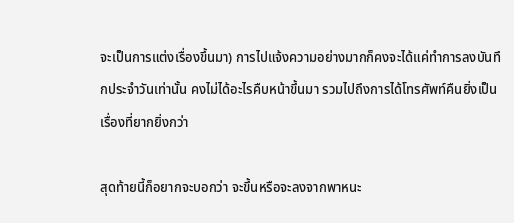จะเป็นการแต่งเรื่องขึ้นมา) การไปแจ้งความอย่างมากก็คงจะได้แค่ทำการลงบันทึกประจำวันเท่านั้น คงไม่ได้อะไรคืบหน้าขึ้นมา รวมไปถึงการได้โทรศัพท์คืนยิ่งเป็นเรื่องที่ยากยิ่งกว่า

สุดท้ายนี้ก็อยากจะบอกว่า จะขึ้นหรือจะลงจากพาหนะ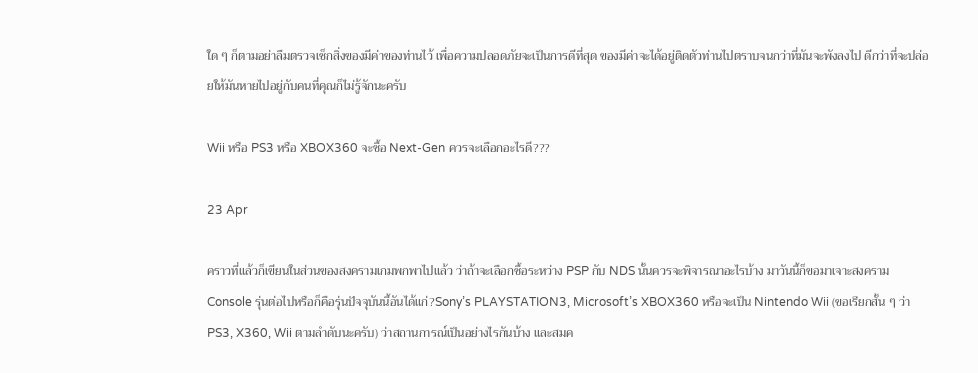ใด ๆ ก็ตามอย่าลืมตรวจเช็กสิ่งของมีค่าของท่านไว้ เพื่อความปลอดภัยจะเป็นการดีที่สุด ของมีค่าจะได้อยู่ติดตัวท่านไปตราบจนกว่าที่มันจะพังลงไป ดีกว่าที่จะปล่อยให้มันหายไปอยู่กับคนที่คุณก็ไม่รู้จักนะครับ

Wii หรือ PS3 หรือ XBOX360 จะซื้อ Next-Gen ควรจะเลือกอะไรดี???

23 Apr

คราวที่แล้วก็เขียนในส่วนของสงครามเกมพกพาไปแล้ว ว่าถ้าจะเลือกซื้อระหว่าง PSP กับ NDS นั้นควรจะพิจารณาอะไรบ้าง มาวันนี้ก็ขอมาเจาะสงคราม Console รุ่นต่อไปหรือก็คือรุ่นปัจจุบันนี้อันได้แก่?Sony’s PLAYSTATION3, Microsoft’s XBOX360 หรือจะเป็น Nintendo Wii (ขอเรียกสั้น ๆ ว่า PS3, X360, Wii ตามลำดับนะครับ) ว่าสถานการณ์เป็นอย่างไรกันบ้าง และสมค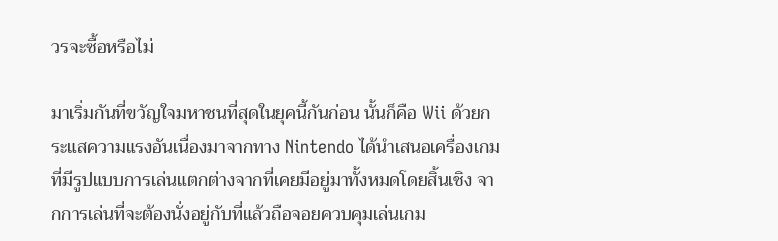วรจะซื้อหรือไม่

มาเริ่มกันที่ขวัญใจมหาชนที่สุดในยุคนี้กันก่อน นั้นก็คือ Wii ด้วยกระแสความแรงอันเนื่องมาจากทาง Nintendo ได้นำเสนอเครื่องเกมที่มีรูปแบบการเล่นแตกต่างจากที่เคยมีอยู่มาทั้งหมดโดยสิ้นเชิง จากการเล่นที่จะต้องนั่งอยู่กับที่แล้วถือจอยควบคุมเล่นเกม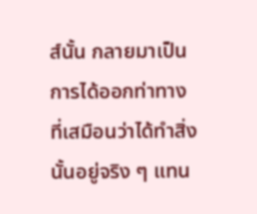ส์นั้น กลายมาเป็นการได้ออกท่าทางที่เสมือนว่าได้ทำสิ่งนั้นอยู่จริง ๆ แทน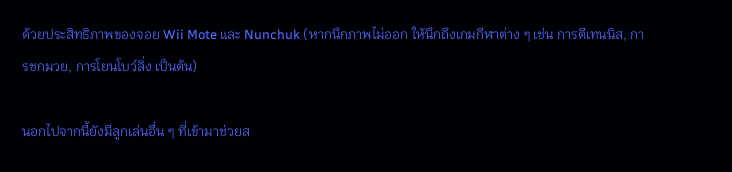ด้วยประสิทธิภาพของจอย Wii Mote และ Nunchuk (หากนึกภาพไม่ออก ให้นึกถึงเกมกีฬาต่าง ๆ เช่น การตีเทนนิส, การชกมวย, การโยนโบว์ลิ่ง เป็นต้น)

นอกไปจากนี้ยังมีลูกเล่นอื่น ๆ ที่เข้ามาช่วยส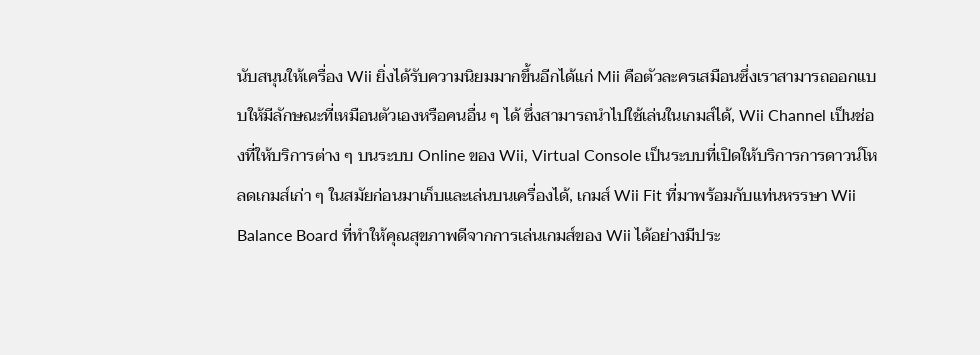นับสนุนให้เครื่อง Wii ยิ่งได้รับความนิยมมากขึ้นอีกได้แก่ Mii คือตัวละครเสมือนซึ่งเราสามารถออกแบบให้มีลักษณะที่เหมือนตัวเองหรือคนอื่น ๆ ได้ ซึ่งสามารถนำไปใช้เล่นในเกมส์ได้, Wii Channel เป็นช่องที่ให้บริการต่าง ๆ บนระบบ Online ของ Wii, Virtual Console เป็นระบบที่เปิดให้บริการการดาวน์โหลดเกมส์เก่า ๆ ในสมัยก่อนมาเก็บและเล่นบนเครื่องได้, เกมส์ Wii Fit ที่มาพร้อมกับแท่นหรรษา Wii Balance Board ที่ทำให้คุณสุขภาพดีจากการเล่นเกมส์ของ Wii ได้อย่างมีประ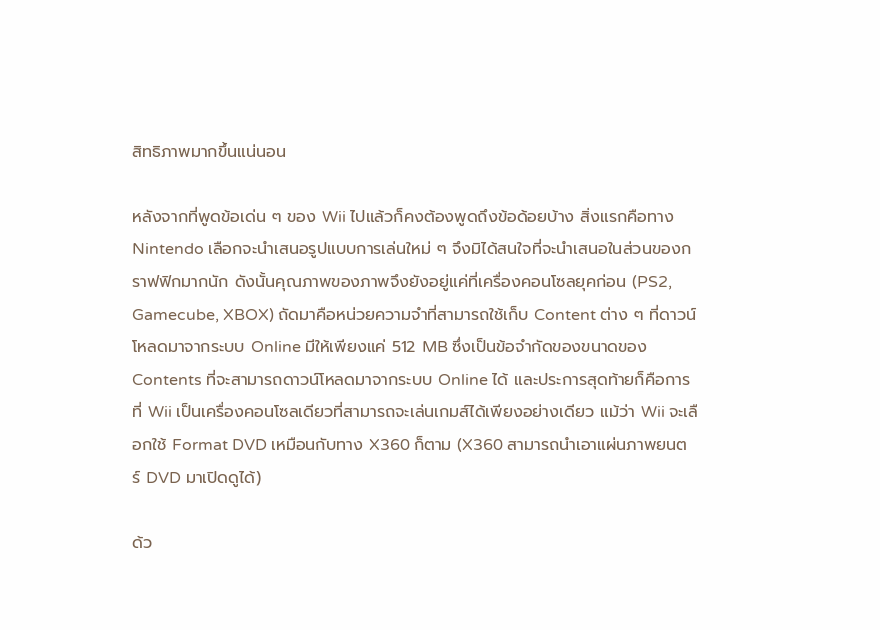สิทธิภาพมากขึ้นแน่นอน

หลังจากที่พูดข้อเด่น ๆ ของ Wii ไปแล้วก็คงต้องพูดถึงข้อด้อยบ้าง สิ่งแรกคือทาง Nintendo เลือกจะนำเสนอรูปแบบการเล่นใหม่ ๆ จึงมิได้สนใจที่จะนำเสนอในส่วนของกราฟฟิกมากนัก ดังนั้นคุณภาพของภาพจึงยังอยู่แค่ที่เครื่องคอนโซลยุคก่อน (PS2, Gamecube, XBOX) ถัดมาคือหน่วยความจำที่สามารถใช้เก็บ Content ต่าง ๆ ที่ดาวน์โหลดมาจากระบบ Online มีให้เพียงแค่ 512 MB ซึ่งเป็นข้อจำกัดของขนาดของ Contents ที่จะสามารถดาวน์โหลดมาจากระบบ Online ได้ และประการสุดท้ายก็คือการที่ Wii เป็นเครื่องคอนโซลเดียวที่สามารถจะเล่นเกมส์ได้เพียงอย่างเดียว แม้ว่า Wii จะเลือกใช้ Format DVD เหมือนกับทาง X360 ก็ตาม (X360 สามารถนำเอาแผ่นภาพยนตร์ DVD มาเปิดดูได้)

ด้ว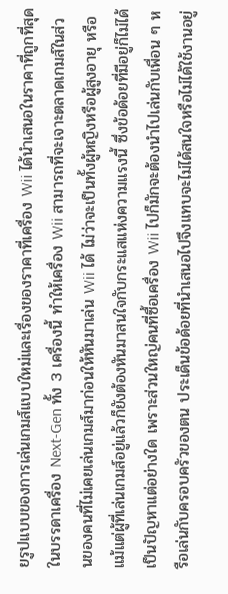ยรูปแบบของการเล่นเกมส์แบบใหม่และเรื่องของราคาที่เครื่อง Wii ได้นำเสนอในราคาที่ถูกที่สุดในบรรดาเครื่อง Next-Gen ทั้ง 3 เครื่องนี้ ทำให้เครื่อง Wii สามารถที่จะเจาะตลาดเกมส์ในส่วนของคนที่ไม่เคยเล่นเกมส์มาก่อนให้หันมาเล่น Wii ได้ ไม่ว่าจะเป็นทั้งผู้หญิงหรือผู้สูงอายุ หรือแม้แต่ผู้ที่เล่นเกมส์อยู่แล้วก็ยังต้องหันมาสนใจกับกระแสแห่งความแรงนี้ ซึ่งข้อด้อยที่มีอยู่ก็ไม่ได้เป็นปัญหาแต่อย่างใด เพราะส่วนใหญ่คนที่ซื้อเครื่อง Wii ไปก็มักจะต้องนำไปเล่นกับเพื่อน ๆ หรือเล่นกับครอบครัวของตน ประเด็นข้อด้อยที่นำเสนอไปจึงแทบจะไม่ได้สนใจหรือไม่ได้ใช้งานอยู่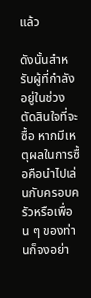แล้ว

ดังนั้นสำหรับผู้ที่กำลังอยู่ในช่วงตัดสินใจที่จะซื้อ หากมีเหตุผลในการซื้อคือนำไปเล่นกับครอบครัวหรือเพื่อน ๆ ของท่านก็จงอย่า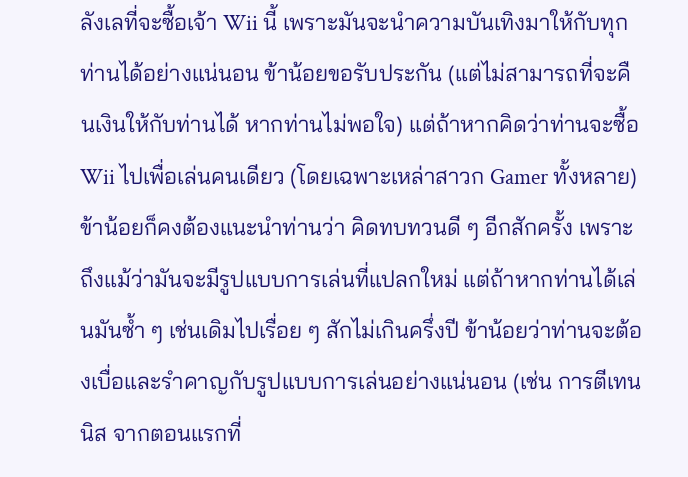ลังเลที่จะซื้อเจ้า Wii นี้ เพราะมันจะนำความบันเทิงมาให้กับทุกท่านได้อย่างแน่นอน ข้าน้อยขอรับประกัน (แต่ไม่สามารถที่จะคืนเงินให้กับท่านได้ หากท่านไม่พอใจ) แต่ถ้าหากคิดว่าท่านจะซื้อ Wii ไปเพื่อเล่นคนเดียว (โดยเฉพาะเหล่าสาวก Gamer ทั้งหลาย) ข้าน้อยก็คงต้องแนะนำท่านว่า คิดทบทวนดี ๆ อีกสักครั้ง เพราะถึงแม้ว่ามันจะมีรูปแบบการเล่นที่แปลกใหม่ แต่ถ้าหากท่านได้เล่นมันซ้ำ ๆ เช่นเดิมไปเรื่อย ๆ สักไม่เกินครึ่งปี ข้าน้อยว่าท่านจะต้องเบื่อและรำคาญกับรูปแบบการเล่นอย่างแน่นอน (เช่น การตีเทนนิส จากตอนแรกที่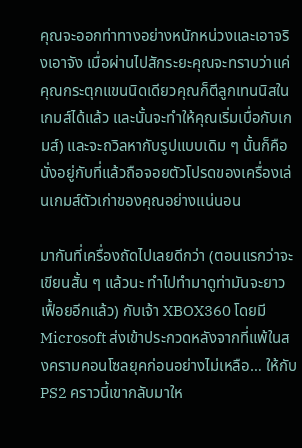คุณจะออกท่าทางอย่างหนักหน่วงและเอาจริงเอาจัง เมื่อผ่านไปสักระยะคุณจะทราบว่าแค่คุณกระตุกแขนนิดเดียวคุณก็ตีลูกเทนนิสในเกมส์ได้แล้ว และนั้นจะทำให้คุณเริ่มเบื่อกับเกมส์) และจะถวิลหากับรูปแบบเดิม ๆ นั้นก็คือนั่งอยู่กับที่แล้วถือจอยตัวโปรดของเครื่องเล่นเกมส์ตัวเก่าของคุณอย่างแน่นอน

มากันที่เครื่องถัดไปเลยดีกว่า (ตอนแรกว่าจะเขียนสั้น ๆ แล้วนะ ทำไปทำมาดูท่ามันจะยาวเฟื้อยอีกแล้ว) กับเจ้า XBOX360 โดยมี Microsoft ส่งเข้าประกวดหลังจากที่แพ้ในสงครามคอนโซลยุคก่อนอย่างไม่เหลือ… ให้กับ PS2 คราวนี้เขากลับมาให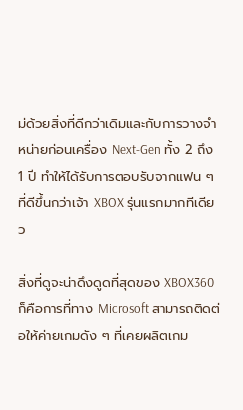ม่ด้วยสิ่งที่ดีกว่าเดิมและกับการวางจำหน่ายก่อนเครื่อง Next-Gen ทั้ง 2 ถึง 1 ปี ทำให้ได้รับการตอบรับจากแฟน ๆ ที่ดีขึ้นกว่าเจ้า XBOX รุ่นแรกมากทีเดียว

สิ่งที่ดูจะน่าดึงดูดที่สุดของ XBOX360 ก็คือการที่ทาง Microsoft สามารถติดต่อให้ค่ายเกมดัง ๆ ที่เคยผลิตเกม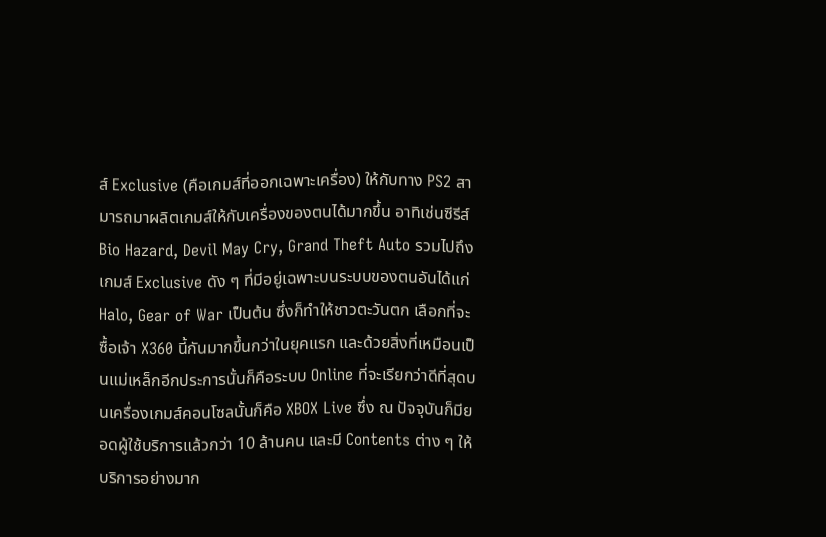ส์ Exclusive (คือเกมส์ที่ออกเฉพาะเครื่อง) ให้กับทาง PS2 สามารถมาผลิตเกมส์ให้กับเครื่องของตนได้มากขึ้น อาทิเช่นซีรีส์ Bio Hazard, Devil May Cry, Grand Theft Auto รวมไปถึงเกมส์ Exclusive ดัง ๆ ที่มีอยู่เฉพาะบนระบบของตนอันได้แก่ Halo, Gear of War เป็นต้น ซึ่งก็ทำให้ชาวตะวันตก เลือกที่จะซื้อเจ้า X360 นี้กันมากขึ้นกว่าในยุคแรก และด้วยสิ่งที่เหมือนเป็นแม่เหล็กอีกประการนั้นก็คือระบบ Online ที่จะเรียกว่าดีที่สุดบนเครื่องเกมส์คอนโซลนั้นก็คือ XBOX Live ซึ่ง ณ ปัจจุบันก็มียอดผู้ใช้บริการแล้วกว่า 10 ล้านคน และมี Contents ต่าง ๆ ให้บริการอย่างมาก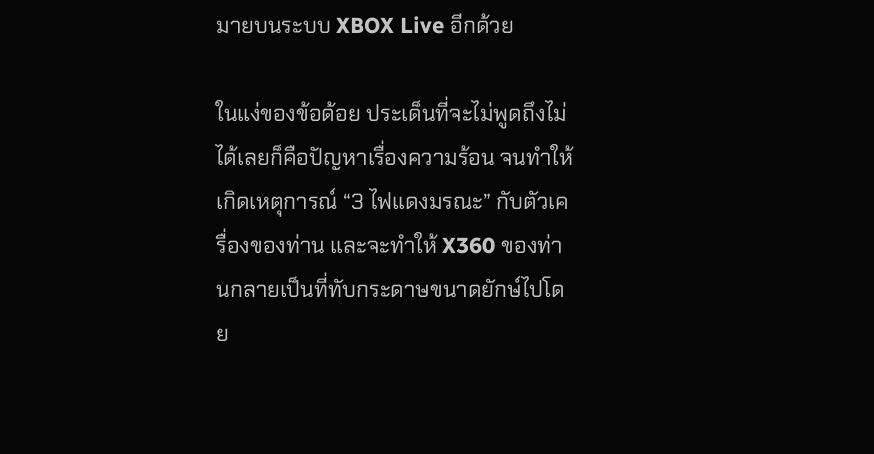มายบนระบบ XBOX Live อีกด้วย

ในแง่ของข้อด้อย ประเด็นที่จะไม่พูดถึงไม่ได้เลยก็คือปัญหาเรื่องความร้อน จนทำให้เกิดเหตุการณ์ “3 ไฟแดงมรณะ” กับตัวเครื่องของท่าน และจะทำให้ X360 ของท่านกลายเป็นที่ทับกระดาษขนาดยักษ์ไปโดย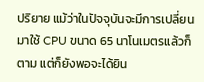ปริยาย แม้ว่าในปัจจุบันจะมีการเปลี่ยนมาใช้ CPU ขนาด 65 นาโนเมตรแล้วก็ตาม แต่ก็ยังพอจะได้ยิน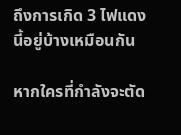ถึงการเกิด 3 ไฟแดง นี้อยู่บ้างเหมือนกัน

หากใครที่กำลังจะตัด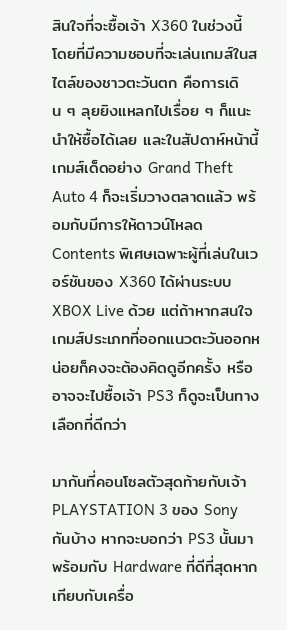สินใจที่จะซื้อเจ้า X360 ในช่วงนี้ โดยที่มีความชอบที่จะเล่นเกมส์ในสไตล์ของชาวตะวันตก คือการเดิน ๆ ลุยยิงแหลกไปเรื่อย ๆ ก็แนะนำให้ซื้อได้เลย และในสัปดาห์หน้านี้เกมส์เด็ดอย่าง Grand Theft Auto 4 ก็จะเริ่มวางตลาดแล้ว พร้อมกับมีการให้ดาวน์โหลด Contents พิเศษเฉพาะผู้ที่เล่นในเวอร์ชันของ X360 ได้ผ่านระบบ XBOX Live ด้วย แต่ถ้าหากสนใจเกมส์ประเภทที่ออกแนวตะวันออกหน่อยก็คงจะต้องคิดดูอีกครั้ง หรืออาจจะไปซื้อเจ้า PS3 ก็ดูจะเป็นทางเลือกที่ดีกว่า

มากันที่คอนโซลตัวสุดท้ายกับเจ้า PLAYSTATION 3 ของ Sony กันบ้าง หากจะบอกว่า PS3 นั้นมาพร้อมกับ Hardware ที่ดีที่สุดหากเทียบกับเครื่อ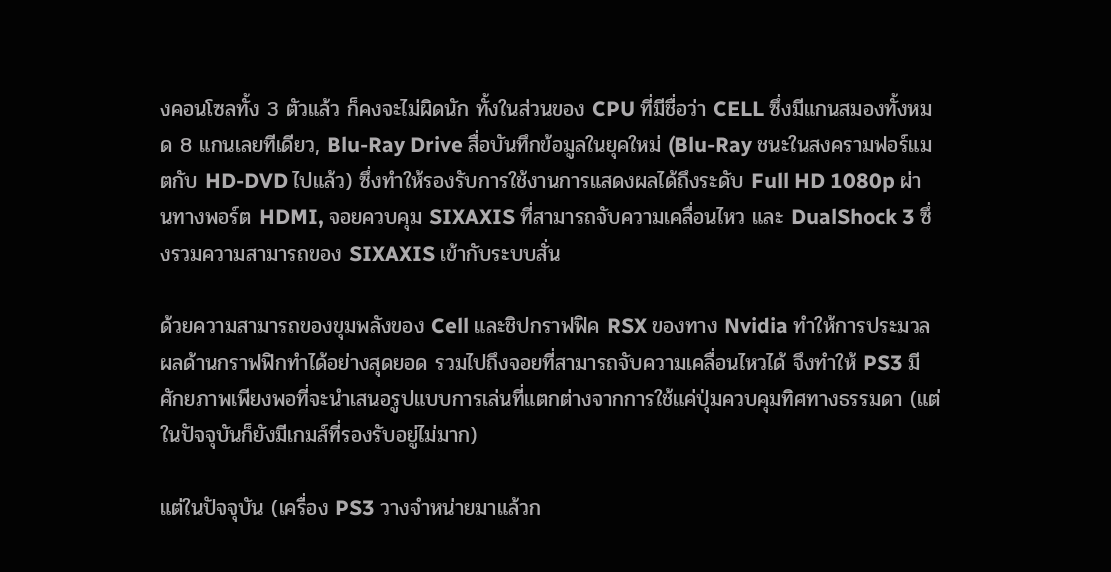งคอนโซลทั้ง 3 ตัวแล้ว ก็คงจะไม่ผิดนัก ทั้งในส่วนของ CPU ที่มีชื่อว่า CELL ซึ่งมีแกนสมองทั้งหมด 8 แกนเลยทีเดียว, Blu-Ray Drive สื่อบันทึกข้อมูลในยุคใหม่ (Blu-Ray ชนะในสงครามฟอร์แมตกับ HD-DVD ไปแล้ว) ซึ่งทำให้รองรับการใช้งานการแสดงผลได้ถึงระดับ Full HD 1080p ผ่านทางพอร์ต HDMI, จอยควบคุม SIXAXIS ที่สามารถจับความเคลื่อนไหว และ DualShock 3 ซึ่งรวมความสามารถของ SIXAXIS เข้ากับระบบสั่น

ด้วยความสามารถของขุมพลังของ Cell และชิปกราฟฟิค RSX ของทาง Nvidia ทำให้การประมวลผลด้านกราฟฟิกทำได้อย่างสุดยอด รวมไปถึงจอยที่สามารถจับความเคลื่อนไหวได้ จึงทำให้ PS3 มีศักยภาพเพียงพอที่จะนำเสนอรูปแบบการเล่นที่แตกต่างจากการใช้แค่ปุ่มควบคุมทิศทางธรรมดา (แต่ในปัจจุบันก็ยังมีเกมส์ที่รองรับอยู่ไม่มาก)

แต่ในปัจจุบัน (เครื่อง PS3 วางจำหน่ายมาแล้วก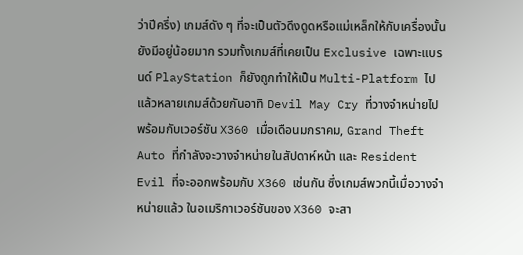ว่าปีครึ่ง) เกมส์ดัง ๆ ที่จะเป็นตัวดึงดูดหรือแม่เหล็กให้กับเครื่องนั้นยังมีอยู่น้อยมาก รวมทั้งเกมส์ที่เคยเป็น Exclusive เฉพาะแบรนด์ PlayStation ก็ยังถูกทำให้เป็น Multi-Platform ไปแล้วหลายเกมส์ด้วยกันอาทิ Devil May Cry ที่วางจำหน่ายไปพร้อมกับเวอร์ชัน X360 เมื่อเดือนมกราคม, Grand Theft Auto ที่กำลังจะวางจำหน่ายในสัปดาห์หน้า และ Resident Evil ที่จะออกพร้อมกับ X360 เช่นกัน ซึ่งเกมส์พวกนี้เมื่อวางจำหน่ายแล้ว ในอเมริกาเวอร์ชันของ X360 จะสา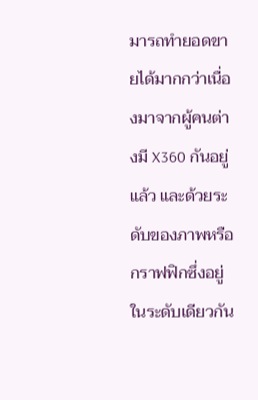มารถทำยอดขายได้มากกว่าเนื่องมาจากผู้คนต่างมี X360 กันอยู่แล้ว และด้วยระดับของภาพหรือกราฟฟิกซึ่งอยู่ในระดับเดียวกัน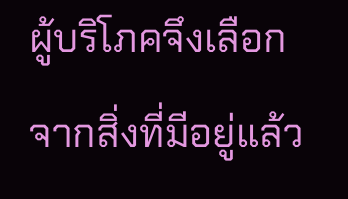ผู้บริโภคจึงเลือกจากสิ่งที่มีอยู่แล้ว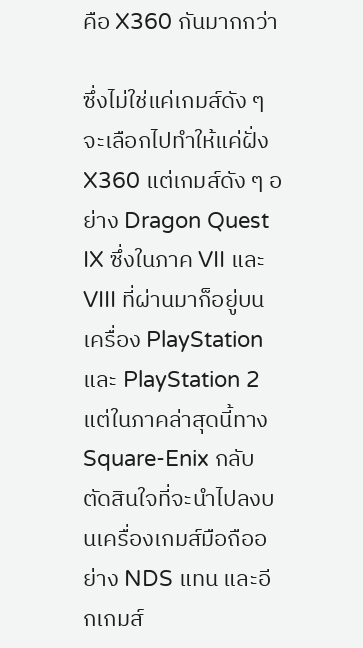คือ X360 กันมากกว่า

ซึ่งไม่ใช่แค่เกมส์ดัง ๆ จะเลือกไปทำให้แค่ฝั่ง X360 แต่เกมส์ดัง ๆ อย่าง Dragon Quest IX ซึ่งในภาค VII และ VIII ที่ผ่านมาก็อยู่บนเครื่อง PlayStation และ PlayStation 2 แต่ในภาคล่าสุดนี้ทาง Square-Enix กลับตัดสินใจที่จะนำไปลงบนเครื่องเกมส์มือถืออย่าง NDS แทน และอีกเกมส์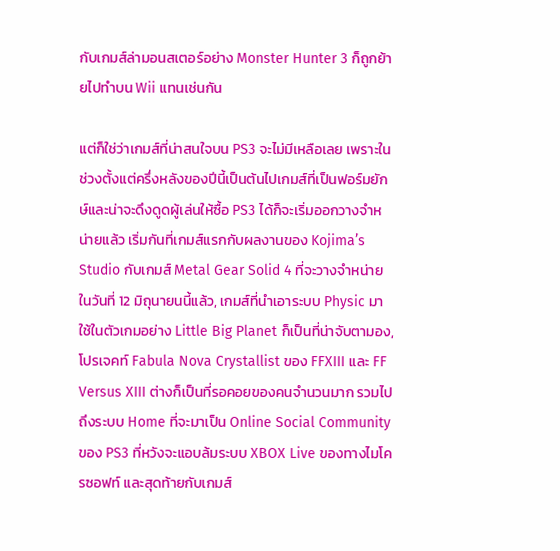กับเกมส์ล่ามอนสเตอร์อย่าง Monster Hunter 3 ก็ถูกย้ายไปทำบน Wii แทนเช่นกัน

แต่ก็ใช่ว่าเกมส์ที่น่าสนใจบน PS3 จะไม่มีเหลือเลย เพราะในช่วงตั้งแต่ครึ่งหลังของปีนี้เป็นต้นไปเกมส์ที่เป็นฟอร์มยักษ์และน่าจะดึงดูดผู้เล่นให้ซื้อ PS3 ได้ก็จะเริ่มออกวางจำหน่ายแล้ว เริ่มกันที่เกมส์แรกกับผลงานของ Kojima’s Studio กับเกมส์ Metal Gear Solid 4 ที่จะวางจำหน่ายในวันที่ 12 มิถุนายนนี้แล้ว, เกมส์ที่นำเอาระบบ Physic มาใช้ในตัวเกมอย่าง Little Big Planet ก็เป็นที่น่าจับตามอง, โปรเจคท์ Fabula Nova Crystallist ของ FFXIII และ FF Versus XIII ต่างก็เป็นที่รอคอยของคนจำนวนมาก รวมไปถึงระบบ Home ที่จะมาเป็น Online Social Community ของ PS3 ที่หวังจะแอบล้มระบบ XBOX Live ของทางไมโครซอฟท์ และสุดท้ายกับเกมส์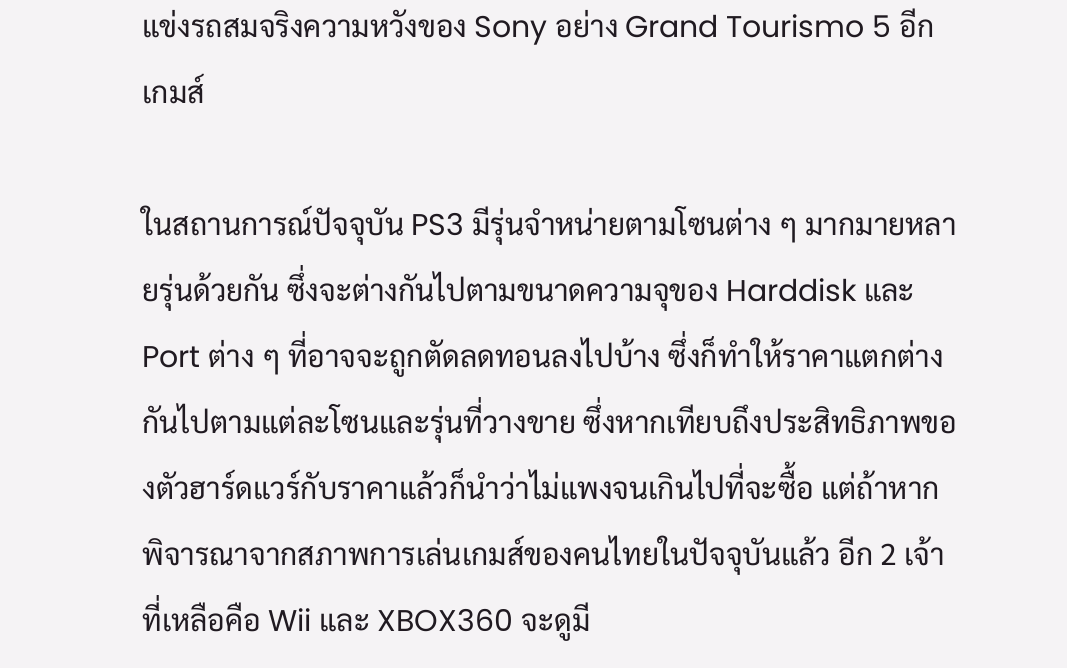แข่งรถสมจริงความหวังของ Sony อย่าง Grand Tourismo 5 อีกเกมส์

ในสถานการณ์ปัจจุบัน PS3 มีรุ่นจำหน่ายตามโซนต่าง ๆ มากมายหลายรุ่นด้วยกัน ซึ่งจะต่างกันไปตามขนาดความจุของ Harddisk และ Port ต่าง ๆ ที่อาจจะถูกตัดลดทอนลงไปบ้าง ซึ่งก็ทำให้ราคาแตกต่างกันไปตามแต่ละโซนและรุ่นที่วางขาย ซึ่งหากเทียบถึงประสิทธิภาพของตัวฮาร์ดแวร์กับราคาแล้วก็นำว่าไม่แพงจนเกินไปที่จะซื้อ แต่ถ้าหากพิจารณาจากสภาพการเล่นเกมส์ของคนไทยในปัจจุบันแล้ว อีก 2 เจ้าที่เหลือคือ Wii และ XBOX360 จะดูมี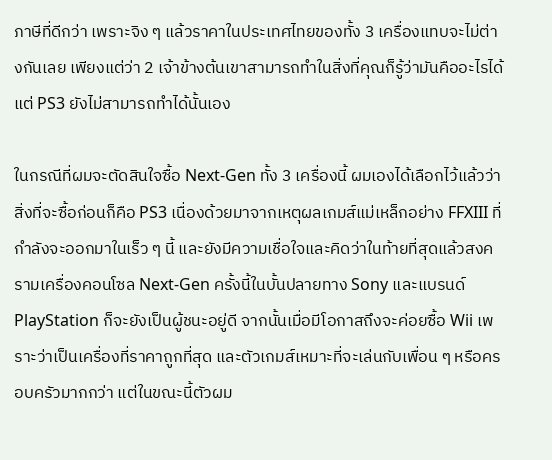ภาษีที่ดีกว่า เพราะจิง ๆ แล้วราคาในประเทศไทยของทั้ง 3 เครื่องแทบจะไม่ต่างกันเลย เพียงแต่ว่า 2 เจ้าข้างต้นเขาสามารถทำในสิ่งที่คุณก็รู้ว่ามันคืออะไรได้ แต่ PS3 ยังไม่สามารถทำได้นั้นเอง

ในกรณีที่ผมจะตัดสินใจซื้อ Next-Gen ทั้ง 3 เครื่องนี้ ผมเองได้เลือกไว้แล้วว่าสิ่งที่จะซื้อก่อนก็คือ PS3 เนื่องด้วยมาจากเหตุผลเกมส์แม่เหล็กอย่าง FFXIII ที่กำลังจะออกมาในเร็ว ๆ นี้ และยังมีความเชื่อใจและคิดว่าในท้ายที่สุดแล้วสงครามเครื่องคอนโซล Next-Gen ครั้งนี้ในบั้นปลายทาง Sony และแบรนด์ PlayStation ก็จะยังเป็นผู้ชนะอยู่ดี จากนั้นเมื่อมีโอกาสถึงจะค่อยซื้อ Wii เพราะว่าเป็นเครื่องที่ราคาถูกที่สุด และตัวเกมส์เหมาะที่จะเล่นกับเพื่อน ๆ หรือครอบครัวมากกว่า แต่ในขณะนี้ตัวผม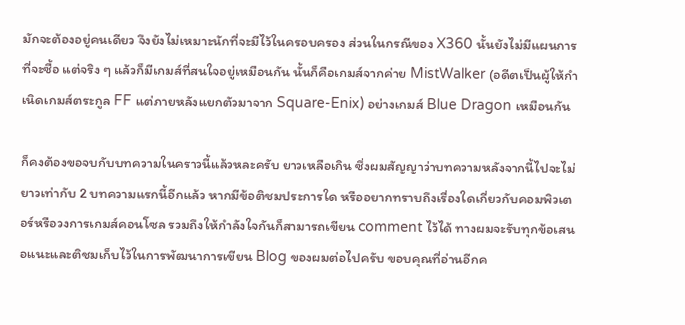มักจะต้องอยู่คนเดียว จึงยังไม่เหมาะนักที่จะมีไว้ในครอบครอง ส่วนในกรณีของ X360 นั้นยังไม่มีแผนการที่จะซื้อ แต่จริง ๆ แล้วก็มีเกมส์ที่สนใจอยู่เหมือนกัน นั้นก็คือเกมส์จากค่าย MistWalker (อดีตเป็นผู้ให้กำเนิดเกมส์ตระกูล FF แต่ภายหลังแยกตัวมาจาก Square-Enix) อย่างเกมส์ Blue Dragon เหมือนกัน

ก็คงต้องขอจบกับบทความในคราวนี้แล้วหละครับ ยาวเหลือเกิน ซึ่งผมสัญญาว่าบทความหลังจากนี้ไปจะไม่ยาวเท่ากับ 2 บทความแรกนี้อีกแล้ว หากมีข้อติชมประการใด หรืออยากทราบถึงเรื่องใดเกี่ยวกับคอมพิวเตอร์หรือวงการเกมส์คอนโซล รวมถึงให้กำลังใจกันก็สามารถเขียน comment ไว้ได้ ทางผมจะรับทุกข้อเสนอแนะและติชมเก็บไว้ในการพัฒนาการเขียน Blog ของผมต่อไปครับ ขอบคุณที่อ่านอีกค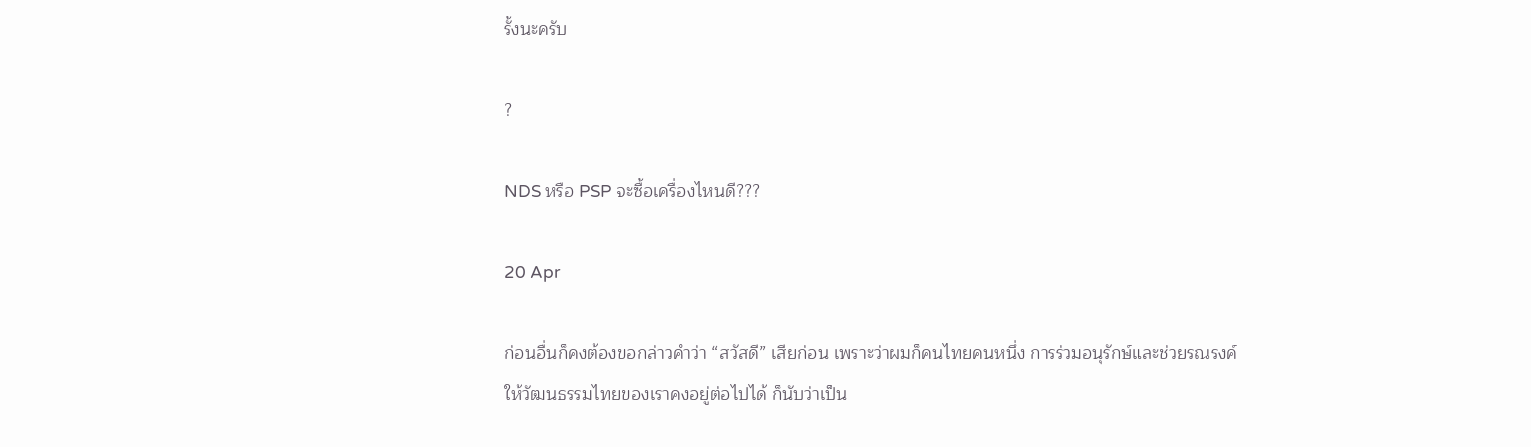รั้งนะครับ

?

NDS หรือ PSP จะซื้อเครื่องไหนดี???

20 Apr

ก่อนอื่นก็คงต้องขอกล่าวคำว่า “สวัสดี” เสียก่อน เพราะว่าผมก็คนไทยคนหนึ่ง การร่วมอนุรักษ์และช่วยรณรงค์ให้วัฒนธรรมไทยของเราคงอยู่ต่อไปได้ ก็นับว่าเป็น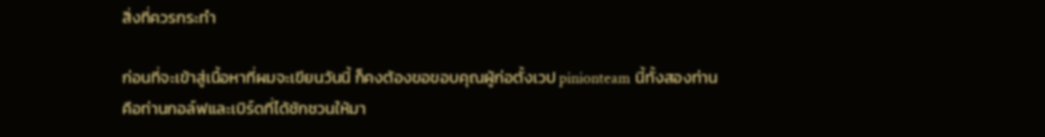สิ่งที่ควรกระทำ

ก่อนที่จะเข้าสู่เนื้อหาที่ผมจะเขียนวันนี้ ก็คงต้องขอขอบคุณผู้ก่อตั้งเวป pinionteam นี้ทั้งสองท่านคือท่านกอล์ฟและเบิร์ดที่ได้ชักชวนให้มา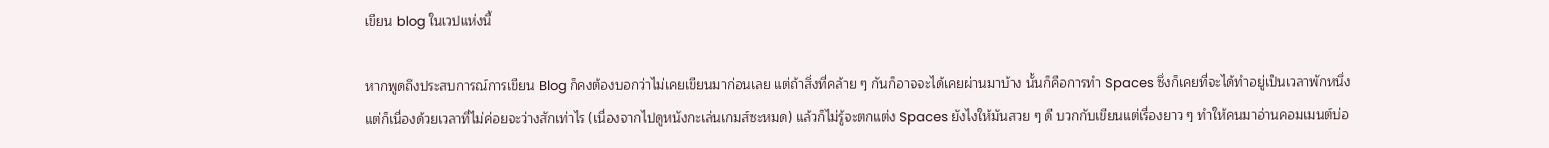เขียน blog ในเวปแห่งนี้

หากพูดถึงประสบการณ์การเขียน Blog ก็คงต้องบอกว่าไม่เคยเขียนมาก่อนเลย แต่ถ้าสิ่งที่คล้าย ๆ กันก็อาจจะได้เคยผ่านมาบ้าง นั้นก็คือการทำ Spaces ซึ่งก็เคยที่จะได้ทำอยู่เป็นเวลาพักหนึ่ง แต่ก็เนื่องด้วยเวลาที่ไม่ค่อยจะว่างสักเท่าไร (เนื่องจากไปดูหนังกะเล่นเกมส์ซะหมด) แล้วก็ไม่รู้จะตกแต่ง Spaces ยังไงให้มันสวย ๆ ดี บวกกับเขียนแต่เรื่องยาว ๆ ทำให้คนมาอ่านคอมเมนต์บ่อ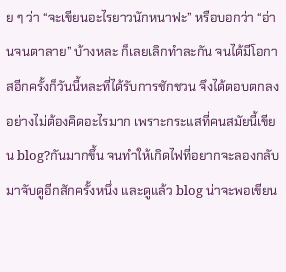ย ๆ ว่า “จะเขียนอะไรยาวนักหนาฟะ” หรือบอกว่า “อ่านจนตาลาย” บ้างหละ ก็เลยเลิกทำละกัน จนได้มีโอกาสอีกครั้งก็วันนี้หละที่ได้รับการชักชวน จึงได้ตอบตกลงอย่างไม่ต้องคิดอะไรมาก เพราะกระแสที่คนสมัยนี้เขียน blog?กันมากขึ้น จนทำให้เกิดไฟที่อยากจะลองกลับมาจับดูอีกสักครั้งหนึ่ง และดูแล้ว blog น่าจะพอเขียน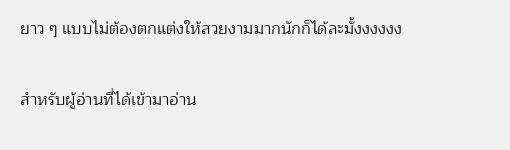ยาว ๆ แบบไม่ต้องตกแต่งให้สวยงามมากนักก็ได้ละมั้งงงงงง

สำหรับผู้อ่านที่ได้เข้ามาอ่าน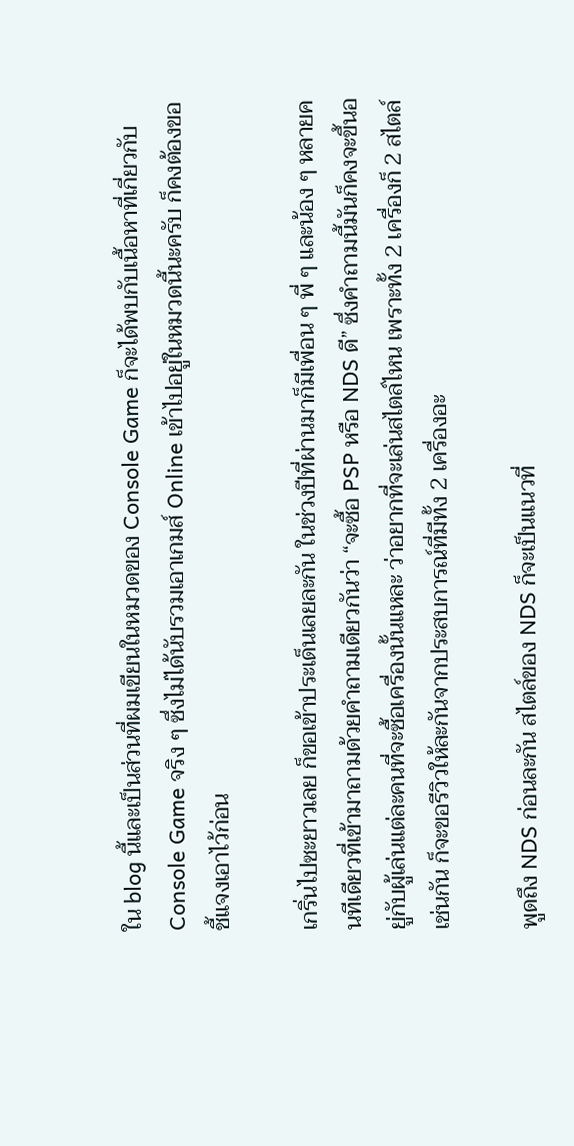ใน blog นี้และเป็นส่วนที่ผมเขียนในหมวดของ Console Game ก็จะได้พบกับเนื้อหาที่เกี่ยวกับ Console Game จริง ๆ ซึ่งไม่ได้นับรวมเอาเกมส์ Online เข้าไปอยู่ในหมวดนี้นะครับ ก็คงต้องขอชี้แจงเอาไว้ก่อน

เกริ่นไปซะยาวเลย ก็ขอเข้าประเด็นเลยละกัน ในช่วงปีที่ผ่านมาก็มีเพื่อน ๆ พี่ ๆ และน้อง ๆ หลายคนทีเดียวที่เข้ามาถามด้วยคำถามเดียวกันว่า “จะซื้อ PSP หรือ NDS ดี” ซึ่งคำถามนี้มันก็คงจะขึ้นอยู่กับผู้เล่นแต่ละคนที่จะซื้อเครื่องนั้นแหละ ว่าอยากที่จะเล่นสไตล์ไหน เพราะทั้ง 2 เครื่องก็ 2 สไตล์เช่นกัน ก็จะขอรีวิวให้ละกันจากประสบการณ์ที่มีทั้ง 2 เครื่องอะ

พูดถึง NDS ก่อนละกัน สไตล์ของ NDS ก็จะเป็นแนวที่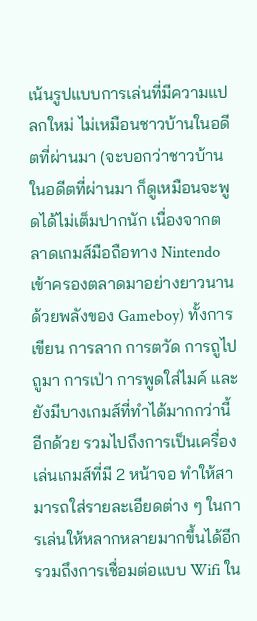เน้นรูปแบบการเล่นที่มีความแปลกใหม่ ไม่เหมือนชาวบ้านในอดีตที่ผ่านมา (จะบอกว่าชาวบ้านในอดีตที่ผ่านมา ก็ดูเหมือนจะพูดได้ไม่เต็มปากนัก เนื่องจากตลาดเกมส์มือถือทาง Nintendo เข้าครองตลาดมาอย่างยาวนาน ด้วยพลังของ Gameboy) ทั้งการเขียน การลาก การตวัด การถูไปถูมา การเป่า การพูดใส่ไมค์ และยังมีบางเกมส์ที่ทำได้มากกว่านี้อีกด้วย รวมไปถึงการเป็นเครื่องเล่นเกมส์ที่มี 2 หน้าจอ ทำให้สามารถใส่รายละเอียดต่าง ๆ ในการเล่นให้หลากหลายมากขึ้นได้อีก รวมถึงการเชื่อมต่อแบบ Wifi ใน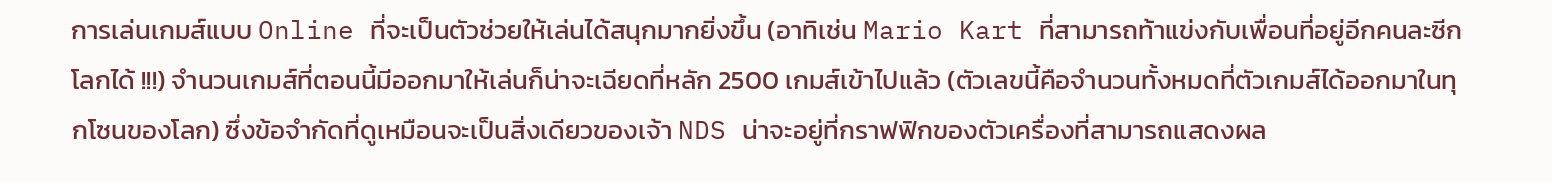การเล่นเกมส์แบบ Online ที่จะเป็นตัวช่วยให้เล่นได้สนุกมากยิ่งขึ้น (อาทิเช่น Mario Kart ที่สามารถท้าแข่งกับเพื่อนที่อยู่อีกคนละซีกโลกได้ !!!) จำนวนเกมส์ที่ตอนนี้มีออกมาให้เล่นก็น่าจะเฉียดที่หลัก 2500 เกมส์เข้าไปแล้ว (ตัวเลขนี้คือจำนวนทั้งหมดที่ตัวเกมส์ได้ออกมาในทุกโซนของโลก) ซึ่งข้อจำกัดที่ดูเหมือนจะเป็นสิ่งเดียวของเจ้า NDS น่าจะอยู่ที่กราฟฟิกของตัวเครื่องที่สามารถแสดงผล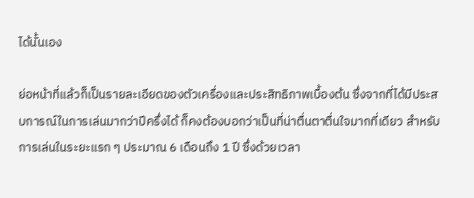ได้นั้นเอง

ย่อหน้าที่แล้วก็เป็นรายละเอียดของตัวเครื่องและประสิทธิภาพเบื้องต้น ซึ่งจากที่ได้มีประสบการณ์ในการเล่นมากว่าปีครึ่งได้ ก็คงต้องบอกว่าเป็นที่น่าตื่นตาตื่นใจมากที่เดียว สำหรับการเล่นในระยะแรก ๆ ประมาณ 6 เดือนถึง 1 ปี ซึ่งด้วยเวลา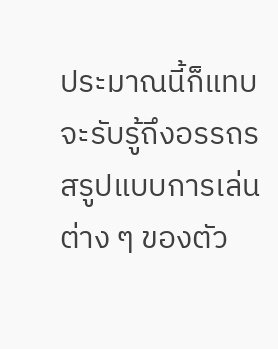ประมาณนี้ก็แทบจะรับรู้ถึงอรรถรสรูปแบบการเล่นต่าง ๆ ของตัว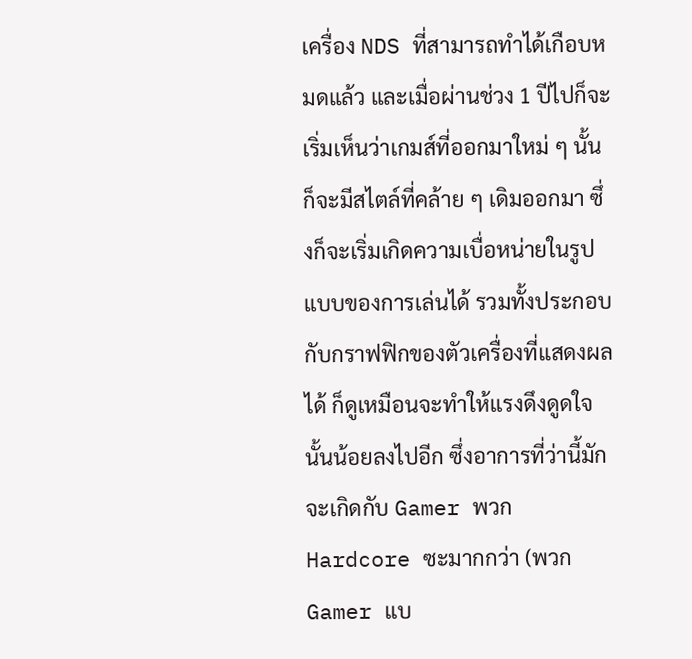เครื่อง NDS ที่สามารถทำได้เกือบหมดแล้ว และเมื่อผ่านช่วง 1 ปีไปก็จะเริ่มเห็นว่าเกมส์ที่ออกมาใหม่ ๆ นั้นก็จะมีสไตล์ที่คล้าย ๆ เดิมออกมา ซึ่งก็จะเริ่มเกิดความเบื่อหน่ายในรูปแบบของการเล่นได้ รวมทั้งประกอบกับกราฟฟิกของตัวเครื่องที่แสดงผลได้ ก็ดูเหมือนจะทำให้แรงดึงดูดใจนั้นน้อยลงไปอีก ซึ่งอาการที่ว่านี้มักจะเกิดกับ Gamer พวก Hardcore ซะมากกว่า (พวก Gamer แบ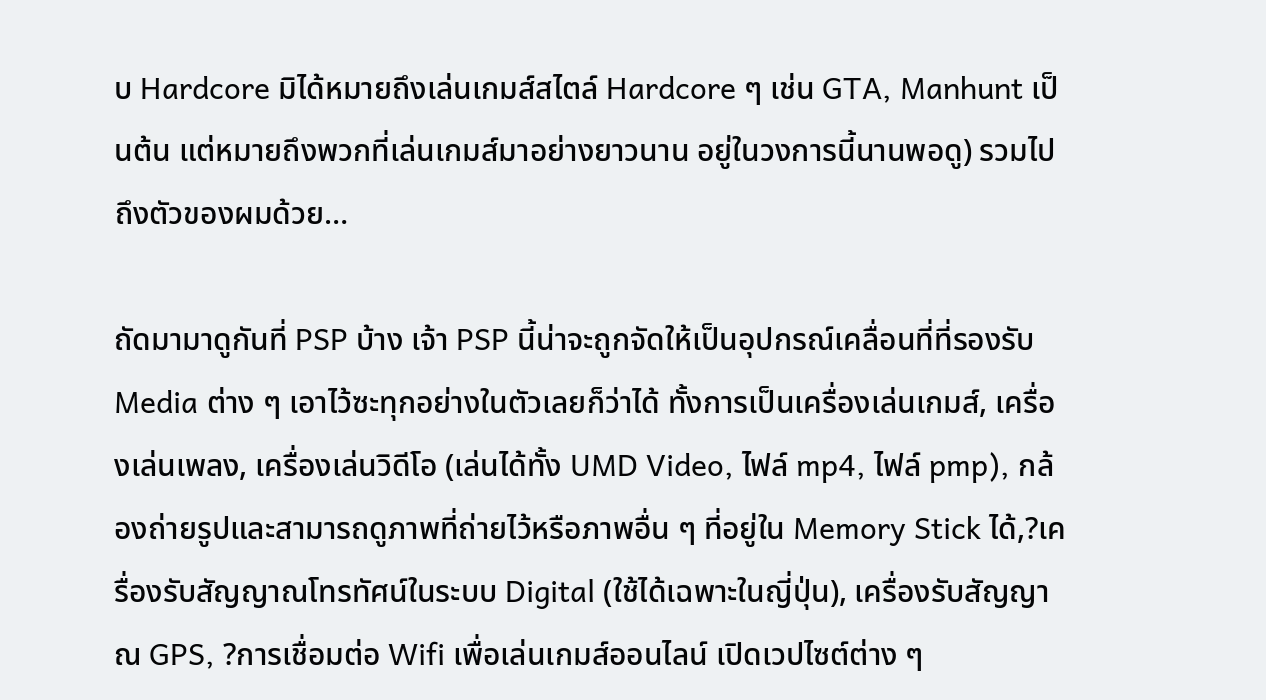บ Hardcore มิได้หมายถึงเล่นเกมส์สไตล์ Hardcore ๆ เช่น GTA, Manhunt เป็นต้น แต่หมายถึงพวกที่เล่นเกมส์มาอย่างยาวนาน อยู่ในวงการนี้นานพอดู) รวมไปถึงตัวของผมด้วย…

ถัดมามาดูกันที่ PSP บ้าง เจ้า PSP นี้น่าจะถูกจัดให้เป็นอุปกรณ์เคลื่อนที่ที่รองรับ Media ต่าง ๆ เอาไว้ซะทุกอย่างในตัวเลยก็ว่าได้ ทั้งการเป็นเครื่องเล่นเกมส์, เครื่องเล่นเพลง, เครื่องเล่นวิดีโอ (เล่นได้ทั้ง UMD Video, ไฟล์ mp4, ไฟล์ pmp), กล้องถ่ายรูปและสามารถดูภาพที่ถ่ายไว้หรือภาพอื่น ๆ ที่อยู่ใน Memory Stick ได้,?เครื่องรับสัญญาณโทรทัศน์ในระบบ Digital (ใช้ได้เฉพาะในญี่ปุ่น), เครื่องรับสัญญาณ GPS, ?การเชื่อมต่อ Wifi เพื่อเล่นเกมส์ออนไลน์ เปิดเวปไซต์ต่าง ๆ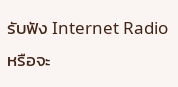รับฟัง Internet Radio หรือจะ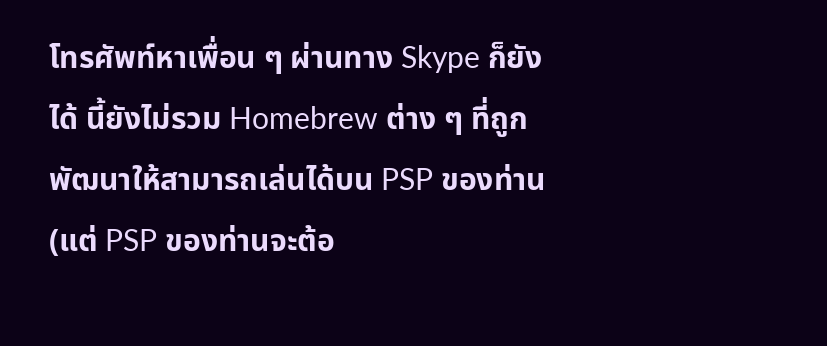โทรศัพท์หาเพื่อน ๆ ผ่านทาง Skype ก็ยังได้ นี้ยังไม่รวม Homebrew ต่าง ๆ ที่ถูกพัฒนาให้สามารถเล่นได้บน PSP ของท่าน (แต่ PSP ของท่านจะต้อ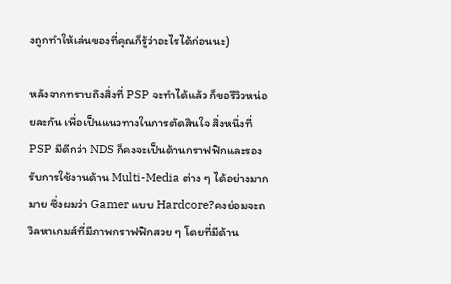งถูกทำให้เล่นของที่คุณก็รู้ว่าอะไรได้ก่อนนะ)

หลังจากทราบถึงสิ่งที่ PSP จะทำได้แล้ว ก็ขอรีวิวหน่อยละกัน เพื่อเป็นแนวทางในการตัดสินใจ สิ่งหนึ่งที่ PSP มีดีกว่า NDS ก็คงจะเป็นด้านกราฟฟิกและรองรับการใช้งานด้าน Multi-Media ต่าง ๆ ได้อย่างมากมาย ซึ่งผมว่า Gamer แบบ Hardcore?คงย่อมจะถวิลหาเกมส์ที่มีภาพกราฟฟิกสวย ๆ โดยที่มีด้าน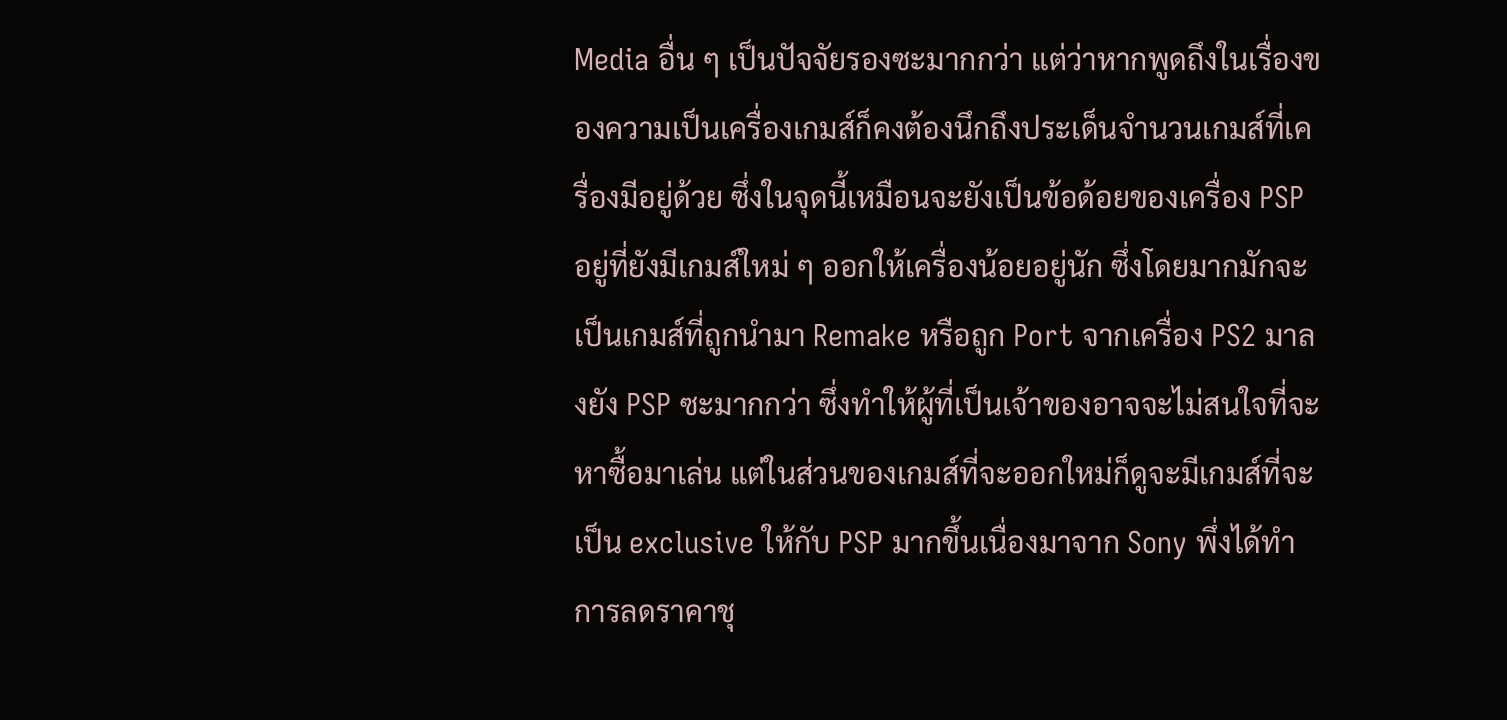Media อื่น ๆ เป็นปัจจัยรองซะมากกว่า แต่ว่าหากพูดถึงในเรื่องของความเป็นเครื่องเกมส์ก็คงต้องนึกถึงประเด็นจำนวนเกมส์ที่เครื่องมีอยู่ด้วย ซึ่งในจุดนี้เหมือนจะยังเป็นข้อด้อยของเครื่อง PSP อยู่ที่ยังมีเกมส์ใหม่ ๆ ออกให้เครื่องน้อยอยู่นัก ซึ่งโดยมากมักจะเป็นเกมส์ที่ถูกนำมา Remake หรือถูก Port จากเครื่อง PS2 มาลงยัง PSP ซะมากกว่า ซึ่งทำให้ผู้ที่เป็นเจ้าของอาจจะไม่สนใจที่จะหาซื้อมาเล่น แต่ในส่วนของเกมส์ที่จะออกใหม่ก็ดูจะมีเกมส์ที่จะเป็น exclusive ให้กับ PSP มากขึ้นเนื่องมาจาก Sony พึ่งได้ทำการลดราคาชุ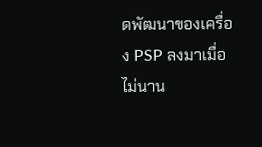ดพัฒนาของเครื่อง PSP ลงมาเมื่อไม่นาน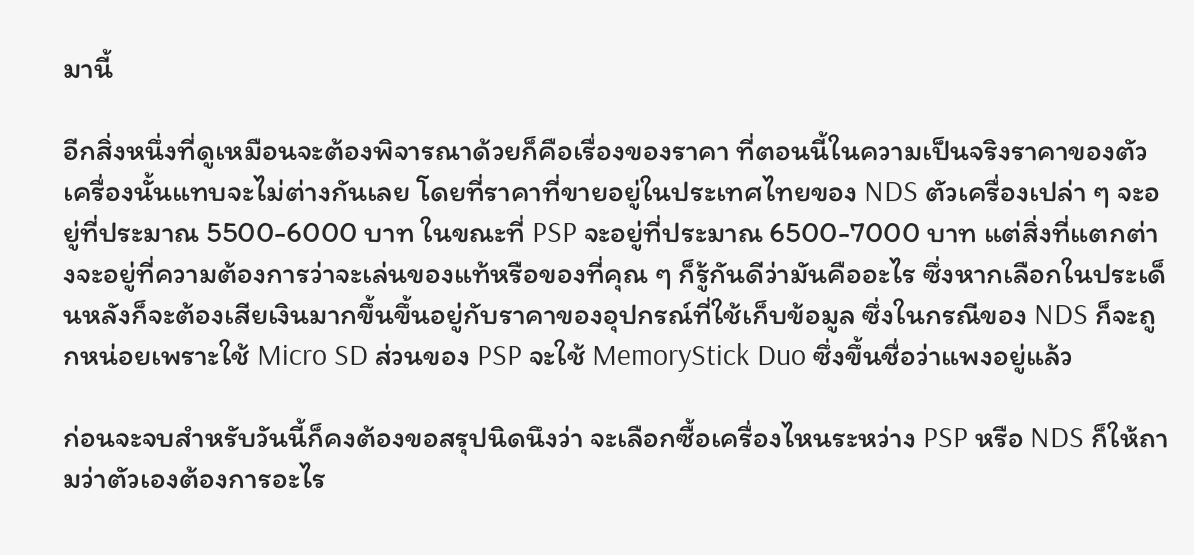มานี้

อีกสิ่งหนึ่งที่ดูเหมือนจะต้องพิจารณาด้วยก็คือเรื่องของราคา ที่ตอนนี้ในความเป็นจริงราคาของตัวเครื่องนั้นแทบจะไม่ต่างกันเลย โดยที่ราคาที่ขายอยู่ในประเทศไทยของ NDS ตัวเครื่องเปล่า ๆ จะอยู่ที่ประมาณ 5500-6000 บาท ในขณะที่ PSP จะอยู่ที่ประมาณ 6500-7000 บาท แต่สิ่งที่แตกต่างจะอยู่ที่ความต้องการว่าจะเล่นของแท้หรือของที่คุณ ๆ ก็รู้กันดีว่ามันคืออะไร ซึ่งหากเลือกในประเด็นหลังก็จะต้องเสียเงินมากขึ้นขึ้นอยู่กับราคาของอุปกรณ์ที่ใช้เก็บข้อมูล ซึ่งในกรณีของ NDS ก็จะถูกหน่อยเพราะใช้ Micro SD ส่วนของ PSP จะใช้ MemoryStick Duo ซึ่งขึ้นชื่อว่าแพงอยู่แล้ว

ก่อนจะจบสำหรับวันนี้ก็คงต้องขอสรุปนิดนึงว่า จะเลือกซื้อเครื่องไหนระหว่าง PSP หรือ NDS ก็ให้ถามว่าตัวเองต้องการอะไร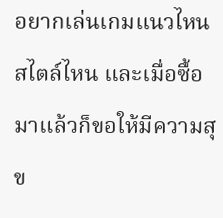อยากเล่นเกมแนวไหน สไตล์ไหน และเมื่อซื้อมาแล้วก็ขอให้มีความสุข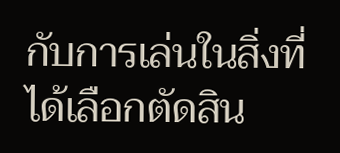กับการเล่นในสิ่งที่ได้เลือกตัดสิน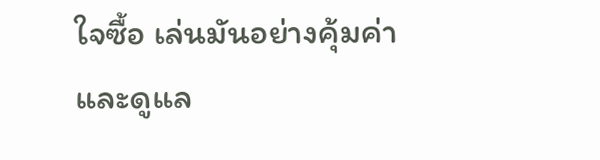ใจซื้อ เล่นมันอย่างคุ้มค่าและดูแล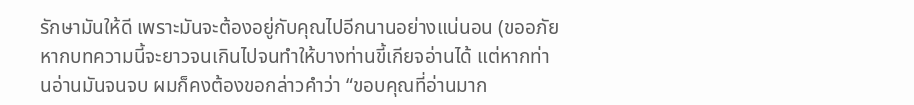รักษามันให้ดี เพราะมันจะต้องอยู่กับคุณไปอีกนานอย่างแน่นอน (ขออภัยหากบทความนี้จะยาวจนเกินไปจนทำให้บางท่านขี้เกียจอ่านได้ แต่หากท่านอ่านมันจนจบ ผมก็คงต้องขอกล่าวคำว่า “ขอบคุณที่อ่านมาก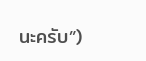นะครับ”)